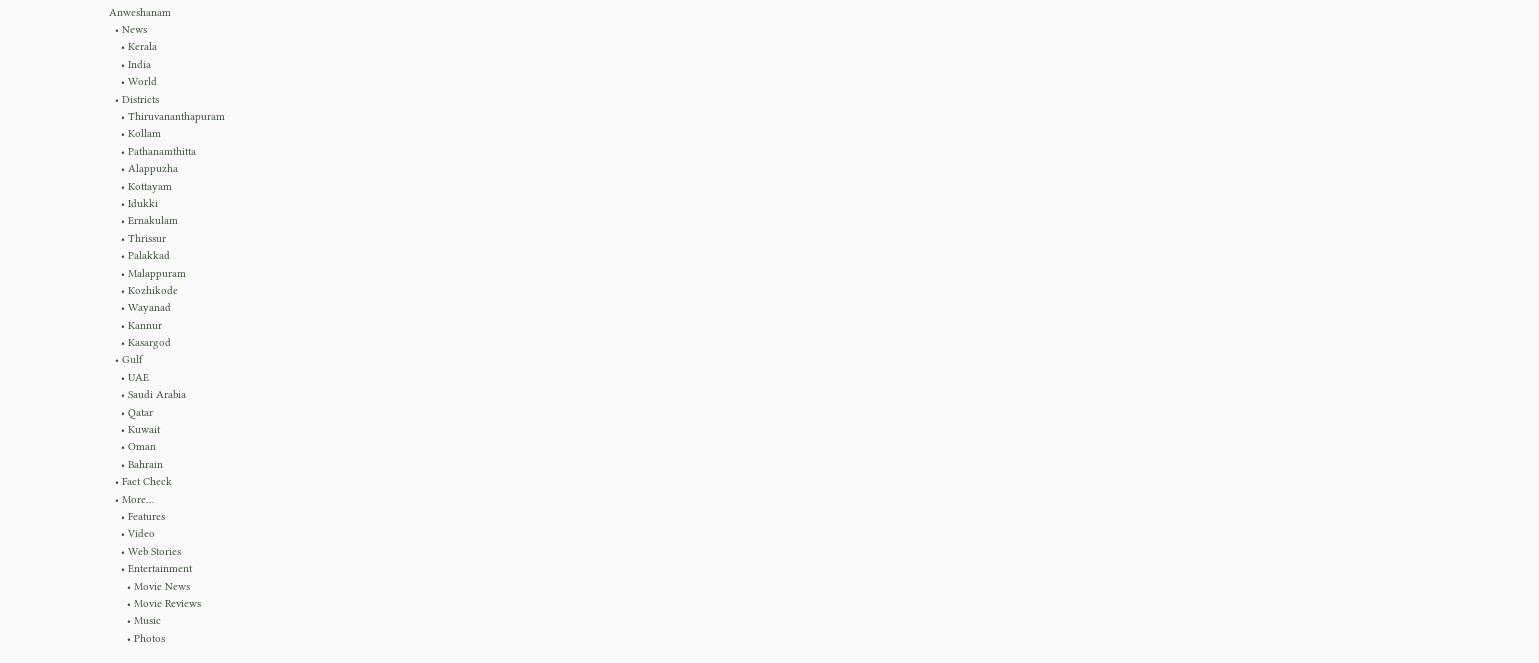Anweshanam
  • News
    • Kerala
    • India
    • World
  • Districts
    • Thiruvananthapuram
    • Kollam
    • Pathanamthitta
    • Alappuzha
    • Kottayam
    • Idukki
    • Ernakulam
    • Thrissur
    • Palakkad
    • Malappuram
    • Kozhikode
    • Wayanad
    • Kannur
    • Kasargod
  • Gulf
    • UAE
    • Saudi Arabia
    • Qatar
    • Kuwait
    • Oman
    • Bahrain
  • Fact Check
  • More…
    • Features
    • Video
    • Web Stories
    • Entertainment
      • Movie News
      • Movie Reviews
      • Music
      • Photos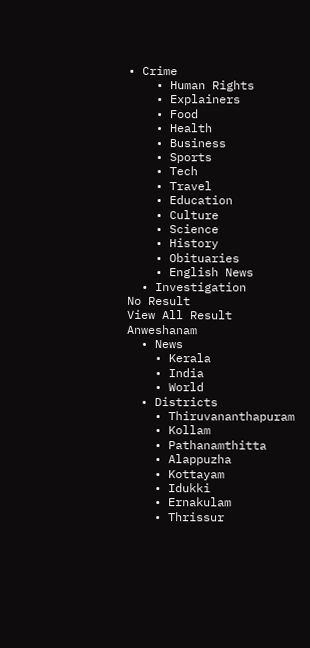• Crime
    • Human Rights
    • Explainers
    • Food
    • Health
    • Business
    • Sports
    • Tech
    • Travel
    • Education
    • Culture
    • Science
    • History
    • Obituaries
    • English News
  • Investigation
No Result
View All Result
Anweshanam
  • News
    • Kerala
    • India
    • World
  • Districts
    • Thiruvananthapuram
    • Kollam
    • Pathanamthitta
    • Alappuzha
    • Kottayam
    • Idukki
    • Ernakulam
    • Thrissur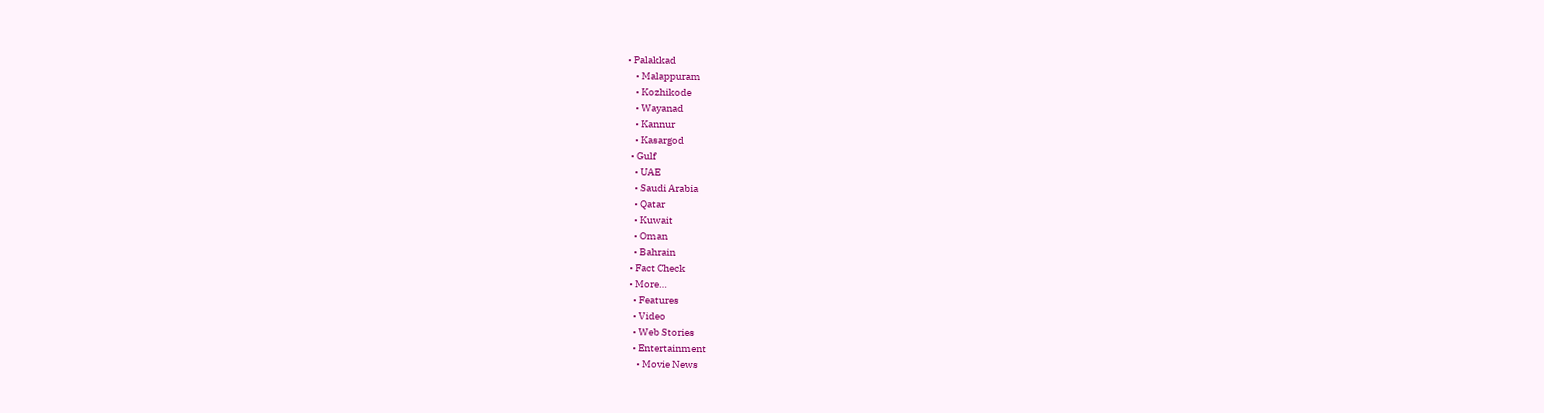• Palakkad
    • Malappuram
    • Kozhikode
    • Wayanad
    • Kannur
    • Kasargod
  • Gulf
    • UAE
    • Saudi Arabia
    • Qatar
    • Kuwait
    • Oman
    • Bahrain
  • Fact Check
  • More…
    • Features
    • Video
    • Web Stories
    • Entertainment
      • Movie News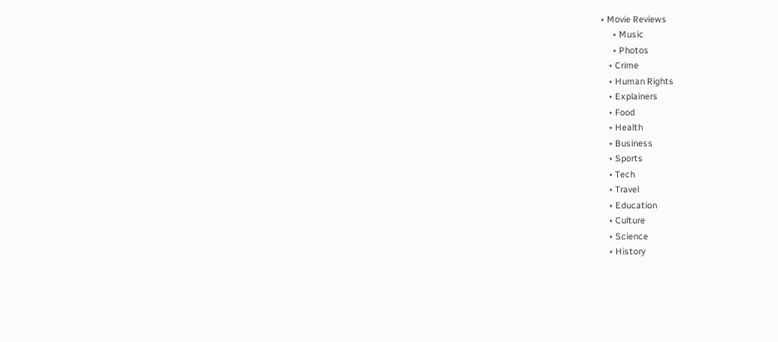• Movie Reviews
      • Music
      • Photos
    • Crime
    • Human Rights
    • Explainers
    • Food
    • Health
    • Business
    • Sports
    • Tech
    • Travel
    • Education
    • Culture
    • Science
    • History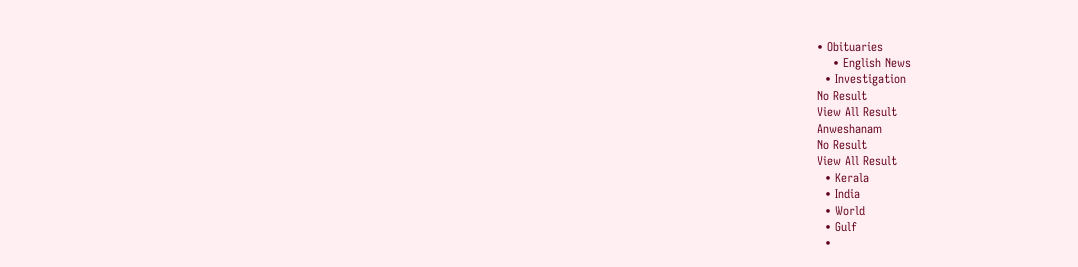• Obituaries
    • English News
  • Investigation
No Result
View All Result
Anweshanam
No Result
View All Result
  • Kerala
  • India
  • World
  • Gulf
  •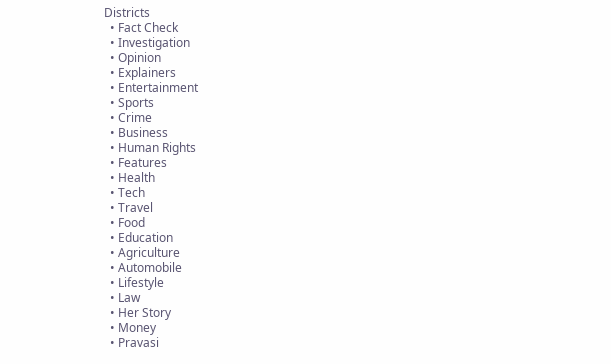Districts
  • Fact Check
  • Investigation
  • Opinion
  • Explainers
  • Entertainment
  • Sports
  • Crime
  • Business
  • Human Rights
  • Features
  • Health
  • Tech
  • Travel
  • Food
  • Education
  • Agriculture
  • Automobile
  • Lifestyle
  • Law
  • Her Story
  • Money
  • Pravasi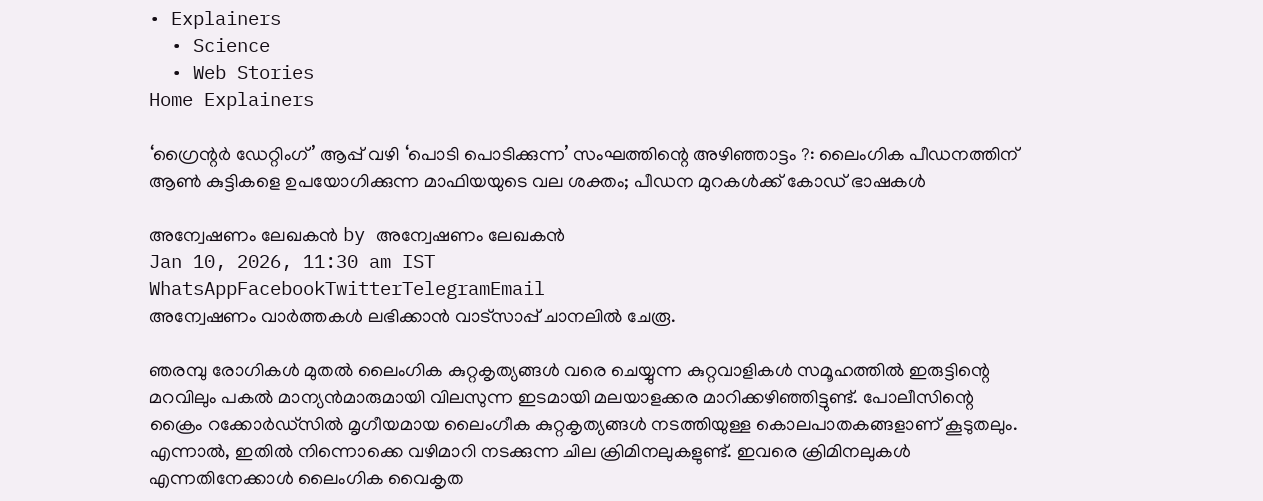• Explainers
  • Science
  • Web Stories
Home Explainers

‘ഗ്രൈന്റര്‍ ഡേറ്റിംഗ്’ ആപ്പ് വഴി ‘പൊടി പൊടിക്കുന്ന’ സംഘത്തിന്റെ അഴിഞ്ഞാട്ടം ?: ലൈംഗിക പീഡനത്തിന് ആണ്‍ കുട്ടികളെ ഉപയോഗിക്കുന്ന മാഫിയയുടെ വല ശക്തം; പീഡന മുറകള്‍ക്ക് കോഡ് ഭാഷകള്‍

അന്വേഷണം ലേഖകൻ by അന്വേഷണം ലേഖകൻ
Jan 10, 2026, 11:30 am IST
WhatsAppFacebookTwitterTelegramEmail
അന്വേഷണം വാർത്തകൾ ലഭിക്കാന്‍ വാട്സാപ്പ് ചാനലില്‍ ചേരൂ.

ഞരമ്പു രോഗികള്‍ മുതല്‍ ലൈംഗിക കുറ്റകൃത്യങ്ങള്‍ വരെ ചെയ്യുന്ന കുറ്റവാളികള്‍ സമൂഹത്തില്‍ ഇരുട്ടിന്റെ മറവിലും പകല്‍ മാന്യന്‍മാരുമായി വിലസുന്ന ഇടമായി മലയാളക്കര മാറിക്കഴിഞ്ഞിട്ടുണ്ട്. പോലീസിന്റെ ക്രൈം റക്കോര്‍ഡ്‌സില്‍ മൃഗീയമായ ലൈംഗീക കുറ്റകൃത്യങ്ങള്‍ നടത്തിയുള്ള കൊലപാതകങ്ങളാണ് കൂടുതലും. എന്നാല്‍, ഇതില്‍ നിന്നൊക്കെ വഴിമാറി നടക്കുന്ന ചില ക്രിമിനലുകളുണ്ട്. ഇവരെ ക്രിമിനലുകള്‍ എന്നതിനേക്കാള്‍ ലൈംഗിക വൈകൃത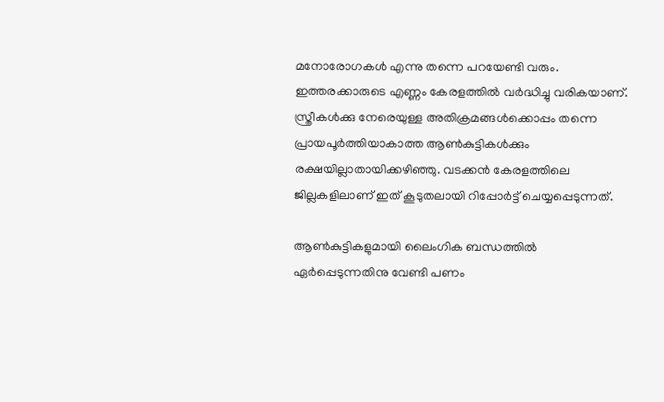മനോരോഗകള്‍ എന്നു തന്നെ പറയേണ്ടി വരും. ഇത്തരക്കാരുടെ എണ്ണം കേരളത്തില്‍ വര്‍ദ്ധിച്ചു വരികയാണ്. സ്ത്രീകള്‍ക്കു നേരെയുള്ള അതിക്രമങ്ങള്‍ക്കൊപ്പം തന്നെ പ്രായപൂര്‍ത്തിയാകാത്ത ആണ്‍കുട്ടികള്‍ക്കും രക്ഷയില്ലാതായിക്കഴിഞ്ഞു. വടക്കന്‍ കേരളത്തിലെ ജില്ലകളിലാണ് ഇത് കൂടുതലായി റിപ്പോര്‍ട്ട് ചെയ്യപ്പെടുന്നത്.

ആണ്‍കുട്ടികളുമായി ലൈംഗിക ബന്ധത്തില്‍ ഏര്‍പ്പെടുന്നതിനു വേണ്ടി പണം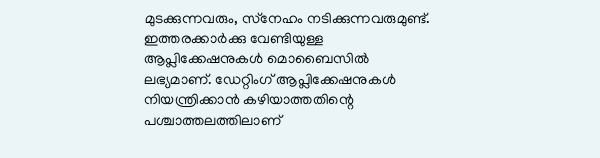മുടക്കുന്നവരും, സ്‌നേഹം നടിക്കുന്നവരുമുണ്ട്. ഇത്തരക്കാര്‍ക്കു വേണ്ടിയുള്ള ആപ്ലിക്കേഷനുകള്‍ മൊബൈസില്‍ ലഭ്യമാണ്. ഡേറ്റിംഗ് ആപ്ലിക്കേഷനുകള്‍ നിയന്ത്രിക്കാന്‍ കഴിയാത്തതിന്റെ പശ്ചാത്തലത്തിലാണ്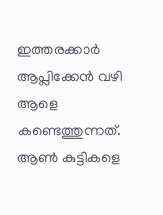ഇത്തരക്കാര്‍ ആപ്ലിക്കേന്‍ വഴി ആളെ കണ്ടെത്തുന്നത്. ആണ്‍ കുട്ടികളെ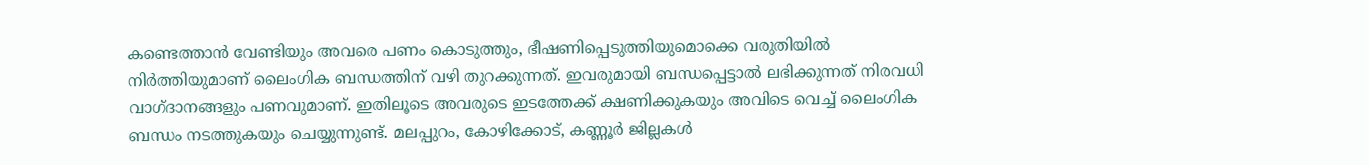കണ്ടെത്താന്‍ വേണ്ടിയും അവരെ പണം കൊടുത്തും, ഭീഷണിപ്പെടുത്തിയുമൊക്കെ വരുതിയില്‍ നിര്‍ത്തിയുമാണ് ലൈംഗിക ബന്ധത്തിന് വഴി തുറക്കുന്നത്. ഇവരുമായി ബന്ധപ്പെട്ടാല്‍ ലഭിക്കുന്നത് നിരവധി വാഗ്ദാനങ്ങളും പണവുമാണ്. ഇതിലൂടെ അവരുടെ ഇടത്തേക്ക് ക്ഷണിക്കുകയും അവിടെ വെച്ച് ലൈംഗിക ബന്ധം നടത്തുകയും ചെയ്യുന്നുണ്ട്. മലപ്പുറം, കോഴിക്കോട്, കണ്ണൂര്‍ ജില്ലകള്‍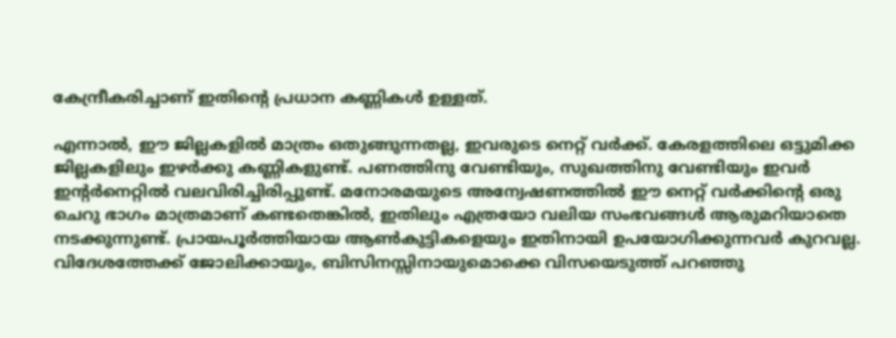കേന്ദ്രീകരിച്ചാണ് ഇതിന്റെ പ്രധാന കണ്ണികള്‍ ഉള്ളത്.

എന്നാല്‍, ഈ ജില്ലകളില്‍ മാത്രം ഒതുങ്ങുന്നതല്ല, ഇവരുടെ നെറ്റ് വര്‍ക്ക്. കേരളത്തിലെ ഒട്ടുമിക്ക ജില്ലകളിലും ഇഴര്‍ക്കു കണ്ണികളുണ്ട്. പണത്തിനു വേണ്ടിയും, സുഖത്തിനു വേണ്ടിയും ഇവര്‍ ഇന്റര്‍നെറ്റില്‍ വലവിരിച്ചിരിപ്പുണ്ട്. മനോരമയുടെ അന്വേഷണത്തില്‍ ഈ നെറ്റ് വര്‍ക്കിന്റെ ഒരു ചെറു ഭാഗം മാത്രമാണ് കണ്ടതെങ്കില്‍, ഇതിലും എത്രയോ വലിയ സംഭവങ്ങള്‍ ആരുമറിയാതെ നടക്കുന്നുണ്ട്. പ്രായപൂര്‍ത്തിയായ ആണ്‍കുട്ടികളെയും ഇതിനായി ഉപയോഗിക്കുന്നവര്‍ കുറവല്ല. വിദേശത്തേക്ക് ജോലിക്കായും, ബിസിനസ്സിനായുമൊക്കെ വിസയെടുത്ത് പറഞ്ഞു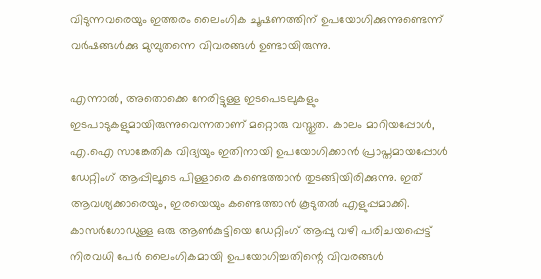വിടുന്നവരെയും ഇത്തരം ലൈംഗിക ചൂഷണത്തിന് ഉപയോഗിക്കുന്നുണ്ടെന്ന് വര്‍ഷങ്ങള്‍ക്കു മുമ്പുതന്നെ വിവരങ്ങള്‍ ഉണ്ടായിരുന്നു.

എന്നാല്‍, അതൊക്കെ നേരിട്ടുള്ള ഇടപെടലുകളും ഇടപാടുകളുമായിരുന്നുവെന്നതാണ് മറ്റൊരു വസ്തുത. കാലം മാറിയപ്പോള്‍, എ.ഐ സാങ്കേതിക വിദ്യയും ഇതിനായി ഉപയോഗിക്കാന്‍ പ്രാപ്തമായപ്പോള്‍ ഡേറ്റിംഗ് ആപ്പിലൂടെ പിള്ളാരെ കണ്ടെത്താന്‍ തുടങ്ങിയിരിക്കുന്നു. ഇത് ആവശ്യക്കാരെയും, ഇരയെയും കണ്ടെത്താന്‍ കൂടുതല്‍ എളുപ്പമാക്കി. കാസര്‍ഗോഡുള്ള ഒരു ആണ്‍കുട്ടിയെ ഡേറ്റിംഗ് ആപ്പു വഴി പരിചയപ്പെട്ട് നിരവധി പേര്‍ ലൈംഗികമായി ഉപയോഗിച്ചതിന്റെ വിവരങ്ങള്‍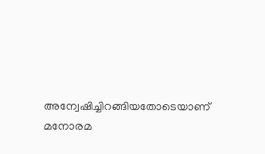അന്വേഷിച്ചിറങ്ങിയതോടെയാണ് മനോരമ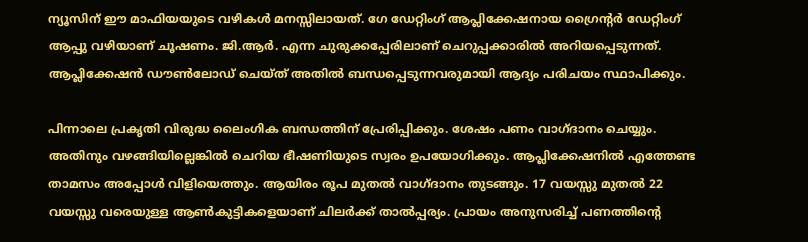ന്യൂസിന് ഈ മാഫിയയുടെ വഴികള്‍ മനസ്സിലായത്. ഗേ ഡേറ്റിംഗ് ആപ്ലിക്കേഷനായ ഗ്രൈന്റര്‍ ഡേറ്റിംഗ് ആപ്പു വഴിയാണ് ചൂഷണം. ജി.ആര്‍. എന്ന ചുരുക്കപ്പേരിലാണ് ചെറുപ്പക്കാരില്‍ അറിയപ്പെടുന്നത്. ആപ്ലിക്കേഷന്‍ ഡൗണ്‍ലോഡ് ചെയ്ത് അതില്‍ ബന്ധപ്പെടുന്നവരുമായി ആദ്യം പരിചയം സ്ഥാപിക്കും.

പിന്നാലെ പ്രകൃതി വിരുദ്ധ ലൈംഗിക ബന്ധത്തിന് പ്രേരിപ്പിക്കും. ശേഷം പണം വാഗ്ദാനം ചെയ്യും. അതിനും വഴങ്ങിയില്ലെങ്കില്‍ ചെറിയ ഭീഷണിയുടെ സ്വരം ഉപയോഗിക്കും. ആപ്ലിക്കേഷനില്‍ എത്തേണ്ട താമസം അപ്പോള്‍ വിളിയെത്തും. ആയിരം രൂപ മുതല്‍ വാഗ്ദാനം തുടങ്ങും. 17 വയസ്സു മുതല്‍ 22 വയസ്സു വരെയുള്ള ആണ്‍കുട്ടികളെയാണ് ചിലര്‍ക്ക് താല്‍പ്പര്യം. പ്രായം അനുസരിച്ച് പണത്തിന്റെ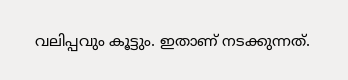വലിപ്പവും കൂട്ടും. ഇതാണ് നടക്കുന്നത്.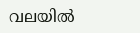വലയില്‍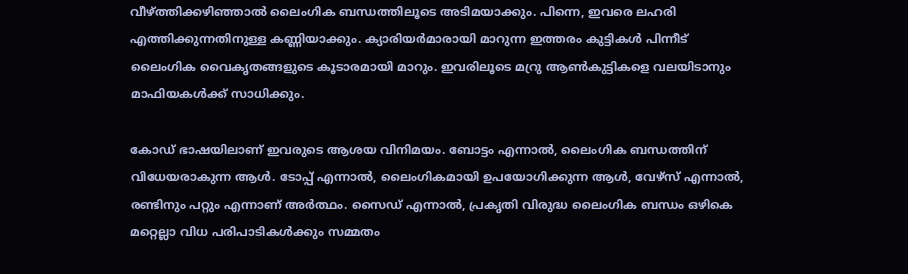വീഴ്ത്തിക്കഴിഞ്ഞാല്‍ ലൈംഗിക ബന്ധത്തിലൂടെ അടിമയാക്കും. പിന്നെ, ഇവരെ ലഹരി എത്തിക്കുന്നതിനുള്ള കണ്ണിയാക്കും. ക്യാരിയര്‍മാരായി മാറുന്ന ഇത്തരം കുട്ടികള്‍ പിന്നീട് ലൈംഗിക വൈകൃതങ്ങളുടെ കൂടാരമായി മാറും. ഇവരിലൂടെ മറ്രു ആണ്‍കുട്ടികളെ വലയിടാനും മാഫിയകള്‍ക്ക് സാധിക്കും.

കോഡ് ഭാഷയിലാണ് ഇവരുടെ ആശയ വിനിമയം. ബോട്ടം എന്നാല്‍, ലൈംഗിക ബന്ധത്തിന് വിധേയരാകുന്ന ആള്‍. ടോപ്പ് എന്നാല്‍, ലൈംഗികമായി ഉപയോഗിക്കുന്ന ആള്‍, വേഴ്‌സ് എന്നാല്‍, രണ്ടിനും പറ്റും എന്നാണ് അര്‍ത്ഥം. സൈഡ് എന്നാല്‍, പ്രകൃതി വിരുദ്ധ ലൈംഗിക ബന്ധം ഒഴികെ മറ്റെല്ലാ വിധ പരിപാടികള്‍ക്കും സമ്മതം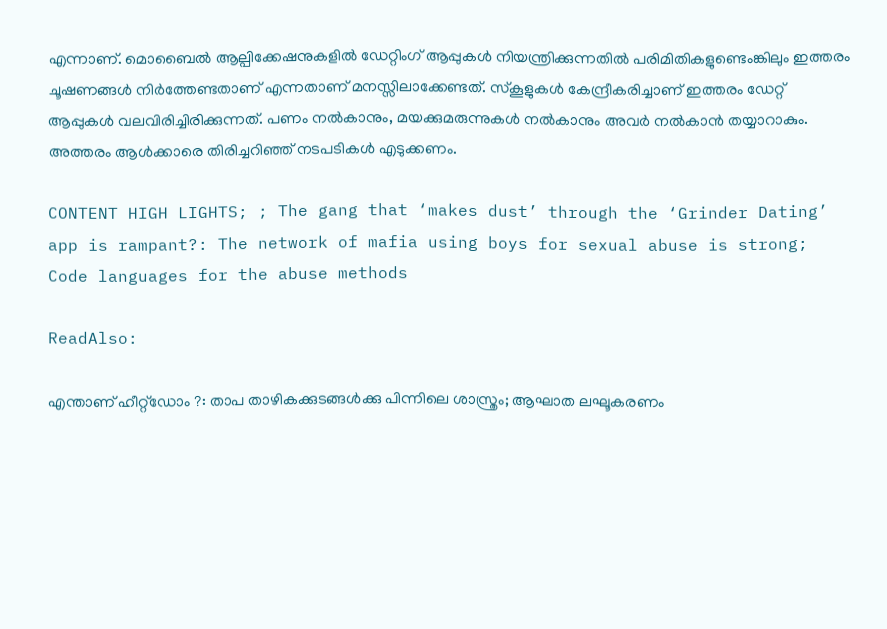എന്നാണ്. മൊബൈല്‍ ആല്പിക്കേഷനുകളില്‍ ഡേറ്റിംഗ് ആപ്പുകള്‍ നിയന്ത്രിക്കുന്നതില്‍ പരിമിതികളുണ്ടെംങ്കിലും ഇത്തരം ചൂഷണങ്ങള്‍ നിര്‍ത്തേണ്ടതാണ് എന്നതാണ് മനസ്സിലാക്കേണ്ടത്. സ്‌കൂളുകള്‍ കേന്ദ്രീകരിച്ചാണ് ഇത്തരം ഡേറ്റ് ആപ്പുകള്‍ വലവിരിച്ചിരിക്കുന്നത്. പണം നല്‍കാനും, മയക്കുമരുന്നുകള്‍ നല്‍കാനും അവര്‍ നല്‍കാന്‍ തയ്യാറാകും. അത്തരം ആള്‍ക്കാരെ തിരിച്ചറിഞ്ഞ് നടപടികള്‍ എടുക്കണം.

CONTENT HIGH LIGHTS; ; The gang that ‘makes dust’ through the ‘Grinder Dating’ app is rampant?: The network of mafia using boys for sexual abuse is strong; Code languages for the abuse methods

ReadAlso:

എന്താണ് ഹീറ്റ്‌ഡോം ?: താപ താഴികക്കുടങ്ങള്‍ക്കു പിന്നിലെ ശാസ്ത്രം; ആഘാത ലഘൂകരണം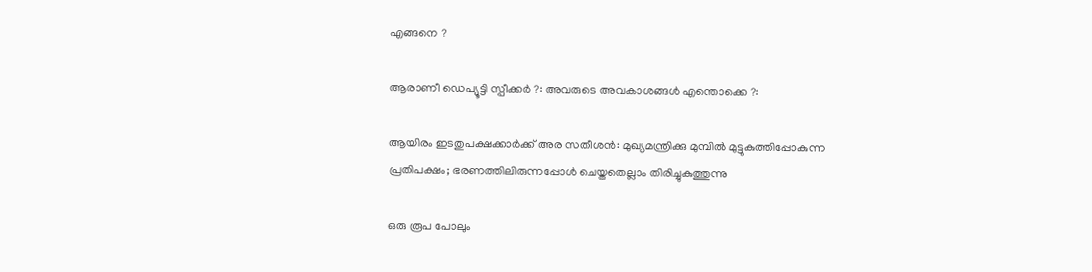എങ്ങനെ ?

ആരാണീ ഡെപ്യൂട്ടി സ്പീക്കര്‍ ?: അവരുടെ അവകാശങ്ങള്‍ എന്തൊക്കെ ?:

ആയിരം ഇടതുപക്ഷക്കാര്‍ക്ക് അര സതീശന്‍: മുഖ്യമന്ത്രിക്കു മുമ്പില്‍ മുട്ടുകുത്തിപ്പോകുന്ന പ്രതിപക്ഷം; ഭരണത്തിലിരുന്നപ്പോള്‍ ചെയ്തതെല്ലാം തിരിച്ചുകുത്തുന്നു

ഒരു രൂപ പോലും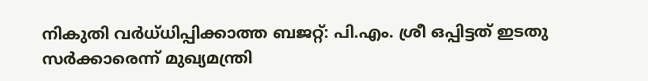നികുതി വര്‍ധ്ധിപ്പിക്കാത്ത ബജറ്റ്: പി.എം. ശ്രീ ഒപ്പിട്ടത് ഇടതു സര്‍ക്കാരെന്ന് മുഖ്യമന്ത്രി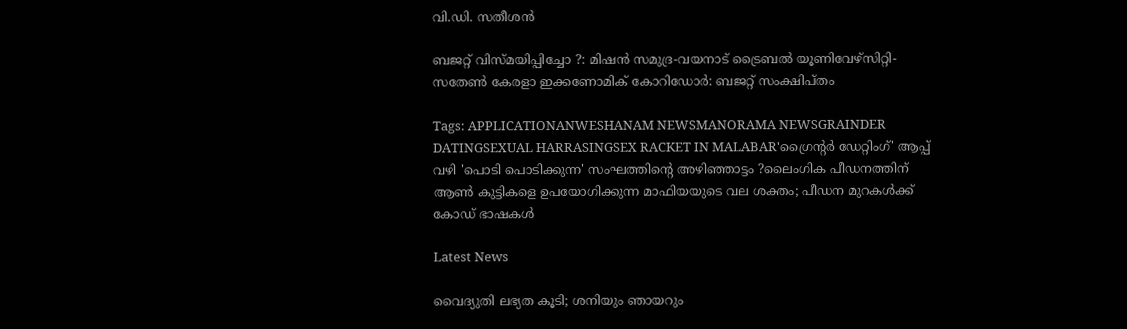വി.ഡി. സതീശന്‍

ബജറ്റ് വിസ്മയിപ്പിച്ചോ ?: മിഷന്‍ സമുദ്ര-വയനാട് ട്രൈബല്‍ യൂണിവേഴ്‌സിറ്റി-സതേണ്‍ കേരളാ ഇക്കണോമിക് കോറിഡോര്‍: ബജറ്റ് സംക്ഷിപ്തം

Tags: APPLICATIONANWESHANAM NEWSMANORAMA NEWSGRAINDER DATINGSEXUAL HARRASINGSEX RACKET IN MALABAR'ഗ്രൈന്റര്‍ ഡേറ്റിംഗ്' ആപ്പ് വഴി 'പൊടി പൊടിക്കുന്ന' സംഘത്തിന്റെ അഴിഞ്ഞാട്ടം ?ലൈംഗിക പീഡനത്തിന് ആണ്‍ കുട്ടികളെ ഉപയോഗിക്കുന്ന മാഫിയയുടെ വല ശക്തം; പീഡന മുറകള്‍ക്ക് കോഡ് ഭാഷകള്‍

Latest News

വൈദ്യുതി ലഭ്യത കൂടി; ശനിയും ഞായറും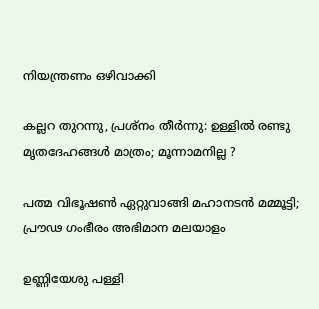നിയന്ത്രണം ഒഴിവാക്കി

കല്ലറ തുറന്നു, പ്രശ്‌നം തീര്‍ന്നു: ഉള്ളില്‍ രണ്ടു മൃതദേഹങ്ങള്‍ മാത്രം; മൂന്നാമനില്ല ?

പത്മ വിഭൂഷണ്‍ ഏറ്റുവാങ്ങി മഹാനടന്‍ മമ്മൂട്ടി; പ്രൗഢ ഗംഭീരം അഭിമാന മലയാളം

ഉണ്ണിയേശു പള്ളി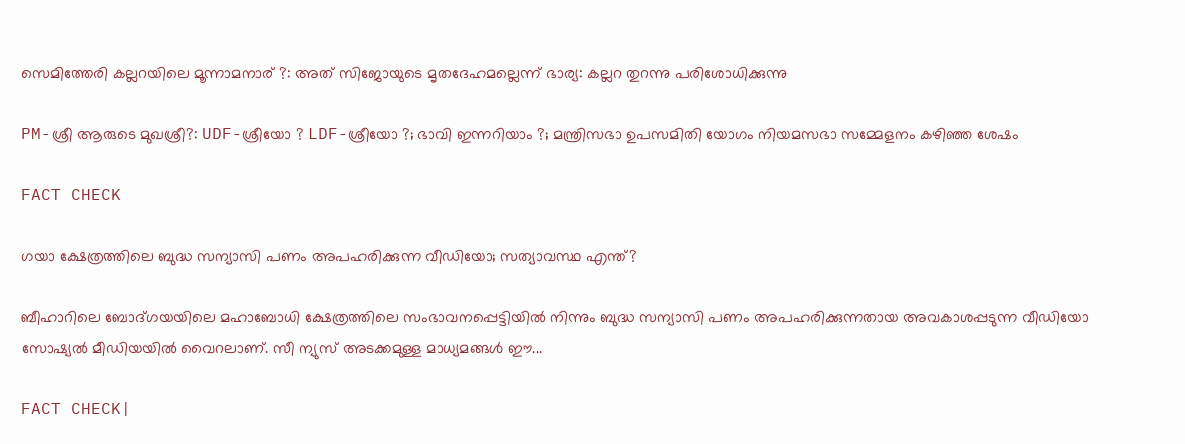സെമിത്തേരി കല്ലറയിലെ മൂന്നാമനാര് ?: അത് സിജോയുടെ മൃതദേഹമല്ലെന്ന് ഭാര്യ: കല്ലറ തുറന്നു പരിശോധിക്കുന്നു

PM-ശ്രീ ആരുടെ മുഖശ്രീ?: UDF-ശ്രീയോ ? LDF-ശ്രീയോ ?; ഭാവി ഇന്നറിയാം ?; മന്ത്രിസഭാ ഉപസമിതി യോഗം നിയമസഭാ സമ്മേളനം കഴിഞ്ഞ ശേഷം

FACT CHECK

ഗയാ ക്ഷേത്രത്തിലെ ബുദ്ധ സന്യാസി പണം അപഹരിക്കുന്ന വീഡിയോ; സത്യാവസ്ഥ എന്ത്?

ബീഹാറിലെ ബോദ്ഗയയിലെ മഹാബോധി ക്ഷേത്രത്തിലെ സംഭാവനപ്പെട്ടിയില്‍ നിന്നും ബുദ്ധ സന്യാസി പണം അപഹരിക്കുന്നതായ അവകാശപ്പടുന്ന വീഡിയോ സോഷ്യല്‍ മീഡിയയില്‍ വൈറലാണ്. സീ ന്യുസ് അടക്കമുള്ള മാധ്യമങ്ങള്‍ ഈ...

FACT CHECK|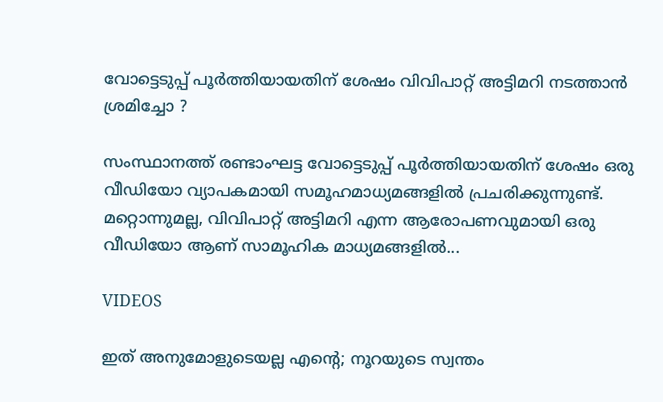വോട്ടെടുപ്പ് പൂർത്തിയായതിന് ശേഷം വിവിപാറ്റ് അട്ടിമറി നടത്താൻ ശ്രമിച്ചോ ?

സംസ്ഥാനത്ത് രണ്ടാംഘട്ട വോട്ടെടുപ്പ് പൂർത്തിയായതിന് ശേഷം ഒരു വീഡിയോ വ്യാപകമായി സമൂഹമാധ്യമങ്ങളിൽ പ്രചരിക്കുന്നുണ്ട്. മറ്റൊന്നുമല്ല, വിവിപാറ്റ് അട്ടിമറി എന്ന ആരോപണവുമായി ഒരു വീഡിയോ ആണ് സാമൂഹിക മാധ്യമങ്ങളിൽ...

VIDEOS

ഇത് അനുമോളുടെയല്ല എന്റെ; നൂറയുടെ സ്വന്തം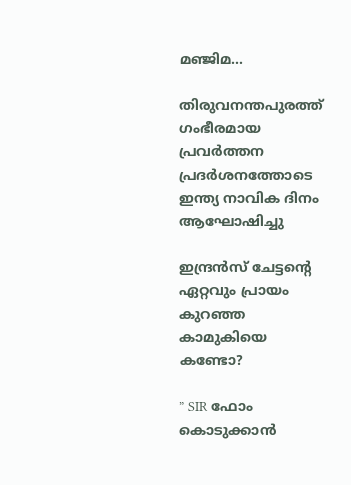മഞ്ജിമ…

തിരുവനന്തപുരത്ത് ഗംഭീരമായ പ്രവർത്തന പ്രദർശനത്തോടെ ഇന്ത്യ നാവിക ദിനം ആഘോഷിച്ചു

ഇന്ദ്രൻസ് ചേട്ടന്റെ ഏറ്റവും പ്രായം കുറഞ്ഞ കാമുകിയെ കണ്ടോ?

” SIR ഫോം കൊടുക്കാൻ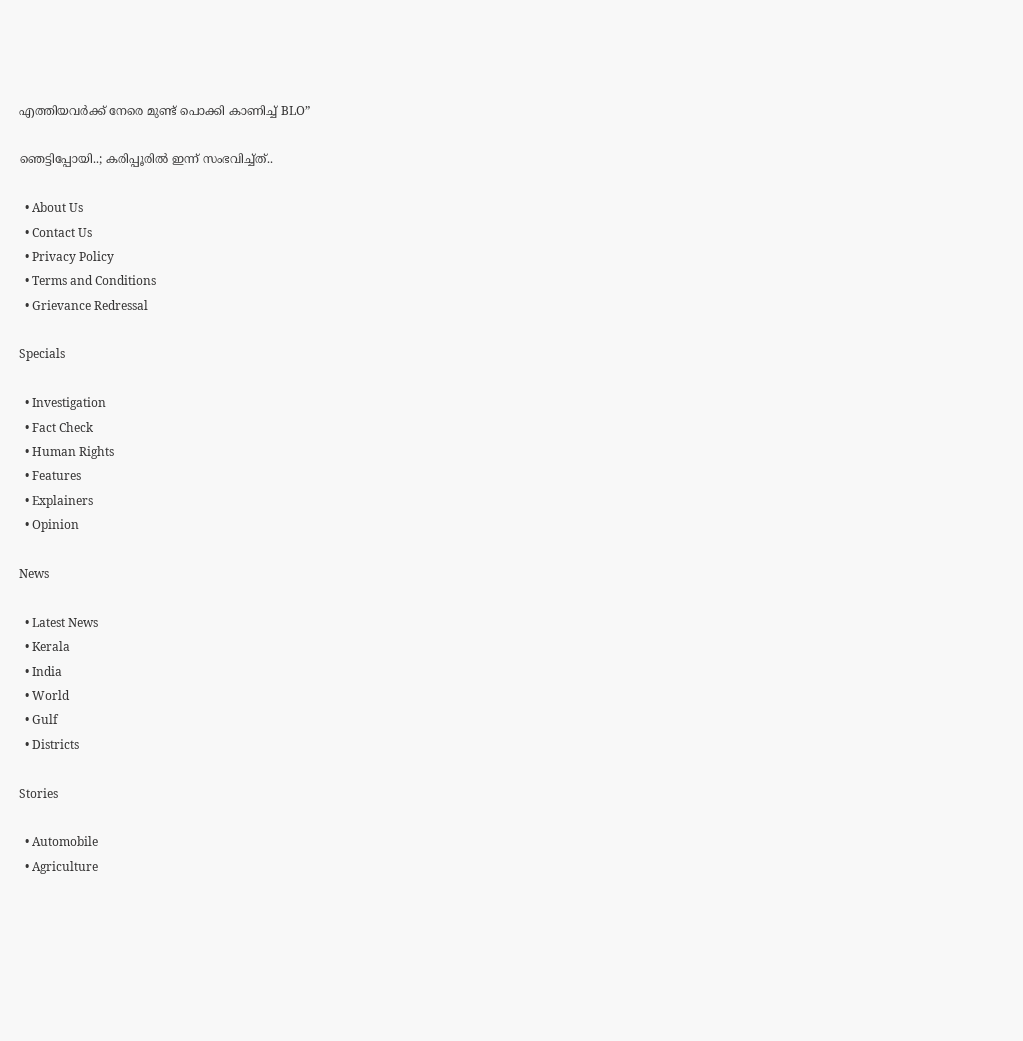എത്തിയവർക്ക് നേരെ മുണ്ട് പൊക്കി കാണിച്ച് BLO”

ഞെട്ടിപ്പോയി..; കരിപ്പൂരിൽ ഇന്ന് സംഭവിച്ച്ത്..

  • About Us
  • Contact Us
  • Privacy Policy
  • Terms and Conditions
  • Grievance Redressal

Specials

  • Investigation
  • Fact Check
  • Human Rights
  • Features
  • Explainers
  • Opinion

News

  • Latest News
  • Kerala
  • India
  • World
  • Gulf
  • Districts

Stories

  • Automobile
  • Agriculture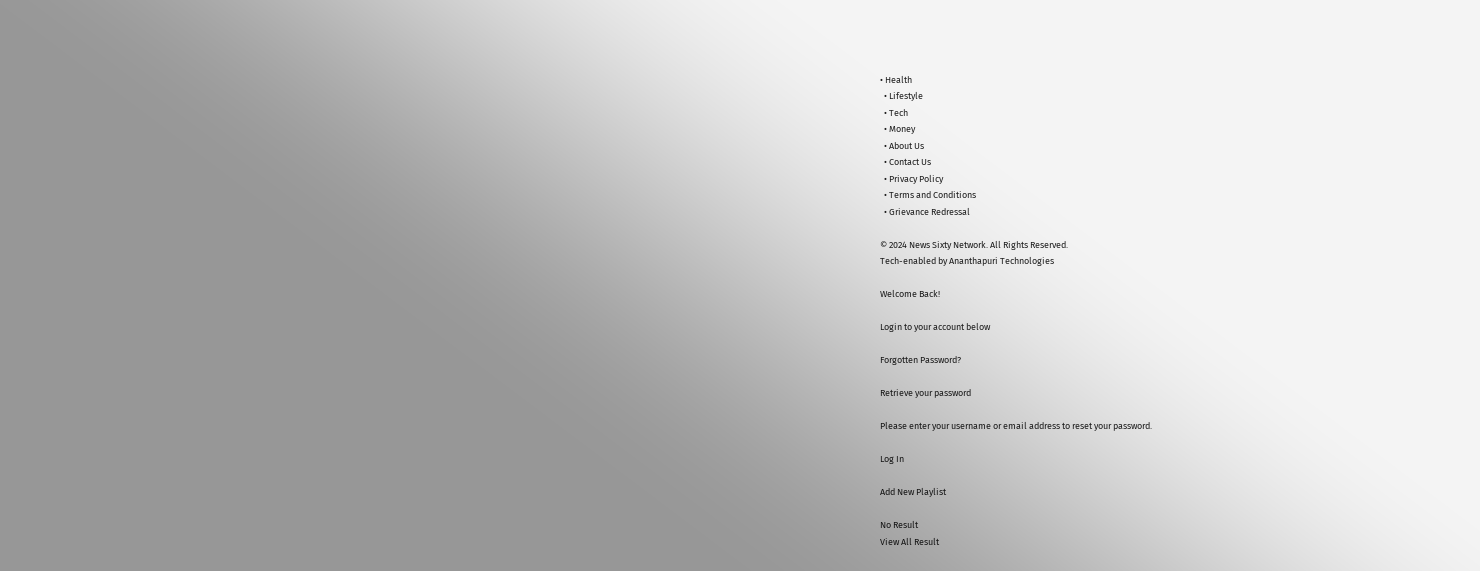• Health
  • Lifestyle
  • Tech
  • Money
  • About Us
  • Contact Us
  • Privacy Policy
  • Terms and Conditions
  • Grievance Redressal

© 2024 News Sixty Network. All Rights Reserved.
Tech-enabled by Ananthapuri Technologies

Welcome Back!

Login to your account below

Forgotten Password?

Retrieve your password

Please enter your username or email address to reset your password.

Log In

Add New Playlist

No Result
View All Result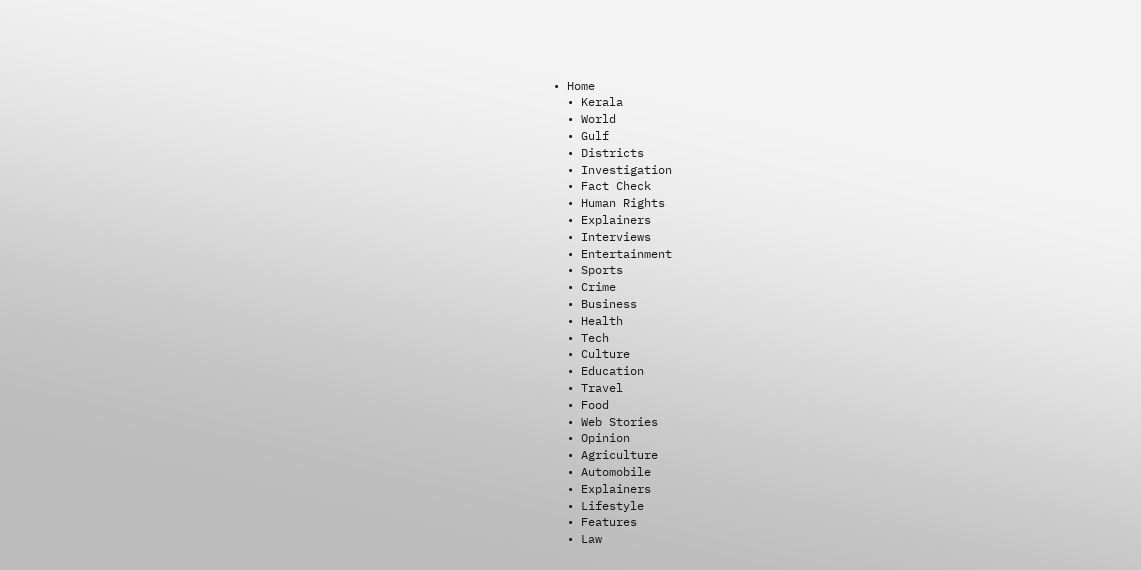• Home
  • Kerala
  • World
  • Gulf
  • Districts
  • Investigation
  • Fact Check
  • Human Rights
  • Explainers
  • Interviews
  • Entertainment
  • Sports
  • Crime
  • Business
  • Health
  • Tech
  • Culture
  • Education
  • Travel
  • Food
  • Web Stories
  • Opinion
  • Agriculture
  • Automobile
  • Explainers
  • Lifestyle
  • Features
  • Law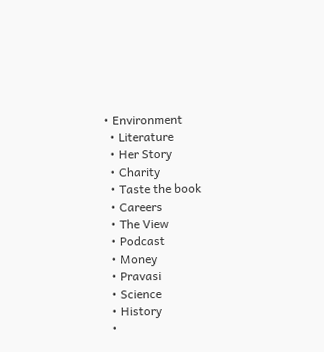• Environment
  • Literature
  • Her Story
  • Charity
  • Taste the book
  • Careers
  • The View
  • Podcast
  • Money
  • Pravasi
  • Science
  • History
  •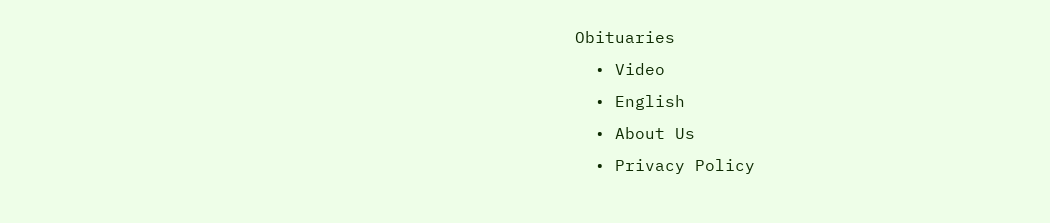Obituaries
  • Video
  • English
  • About Us
  • Privacy Policy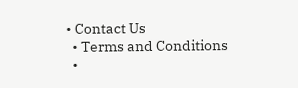• Contact Us
  • Terms and Conditions
  •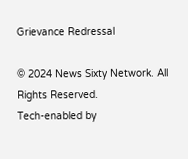Grievance Redressal

© 2024 News Sixty Network. All Rights Reserved.
Tech-enabled by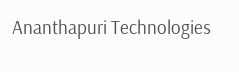Ananthapuri Technologies